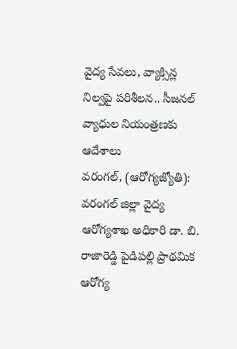వైద్య సేవలు, వ్యాక్సిన్ల నిల్వపై పరిశీలన.. సీజనల్ వ్యాధుల నియంత్రణకు ఆదేశాలు
వరంగల్, (ఆరోగ్యజ్యోతి): వరంగల్ జిల్లా వైద్య ఆరోగ్యశాఖ అధికారి డా. బి. రాజారెడ్డి పైడిపల్లి ప్రాథమిక ఆరోగ్య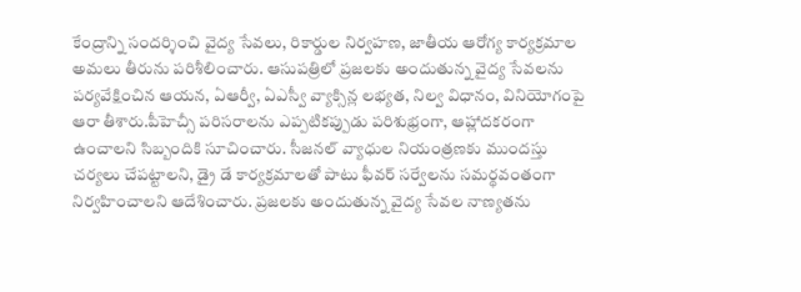కేంద్రాన్ని సందర్శించి వైద్య సేవలు, రికార్డుల నిర్వహణ, జాతీయ ఆరోగ్య కార్యక్రమాల అమలు తీరును పరిశీలించారు. ఆసుపత్రిలో ప్రజలకు అందుతున్న వైద్య సేవలను పర్యవేక్షించిన ఆయన, ఏఆర్వీ, ఏఎస్వీ వ్యాక్సిన్ల లభ్యత, నిల్వ విధానం, వినియోగంపై ఆరా తీశారు.పీహెచ్సీ పరిసరాలను ఎప్పటికప్పుడు పరిశుభ్రంగా, ఆహ్లాదకరంగా ఉంచాలని సిబ్బందికి సూచించారు. సీజనల్ వ్యాధుల నియంత్రణకు ముందస్తు చర్యలు చేపట్టాలని, డ్రై డే కార్యక్రమాలతో పాటు ఫీవర్ సర్వేలను సమర్థవంతంగా నిర్వహించాలని ఆదేశించారు. ప్రజలకు అందుతున్న వైద్య సేవల నాణ్యతను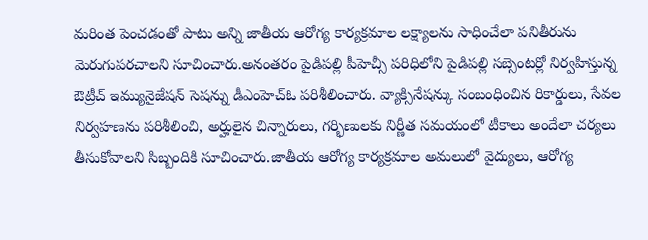మరింత పెంచడంతో పాటు అన్ని జాతీయ ఆరోగ్య కార్యక్రమాల లక్ష్యాలను సాధించేలా పనితీరును మెరుగుపరచాలని సూచించారు.అనంతరం పైడిపల్లి పీహెచ్సీ పరిధిలోని పైడిపల్లి సబ్సెంటర్లో నిర్వహిస్తున్న ఔట్రీచ్ ఇమ్యునైజేషన్ సెషన్ను డీఎంహెచ్ఓ పరిశీలించారు. వ్యాక్సినేషన్కు సంబంధించిన రికార్డులు, సేవల నిర్వహణను పరిశీలించి, అర్హులైన చిన్నారులు, గర్భిణులకు నిర్ణీత సమయంలో టీకాలు అందేలా చర్యలు తీసుకోవాలని సిబ్బందికి సూచించారు.జాతీయ ఆరోగ్య కార్యక్రమాల అమలులో వైద్యులు, ఆరోగ్య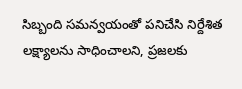సిబ్బంది సమన్వయంతో పనిచేసి నిర్దేశిత లక్ష్యాలను సాధించాలని, ప్రజలకు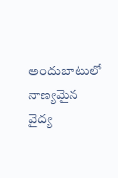అందుబాటులో నాణ్యమైన వైద్య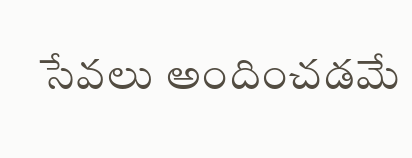సేవలు అందించడమే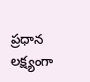ప్రధాన లక్ష్యంగా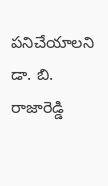పనిచేయాలని డా. బి. రాజారెడ్డి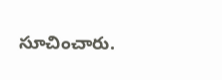సూచించారు.